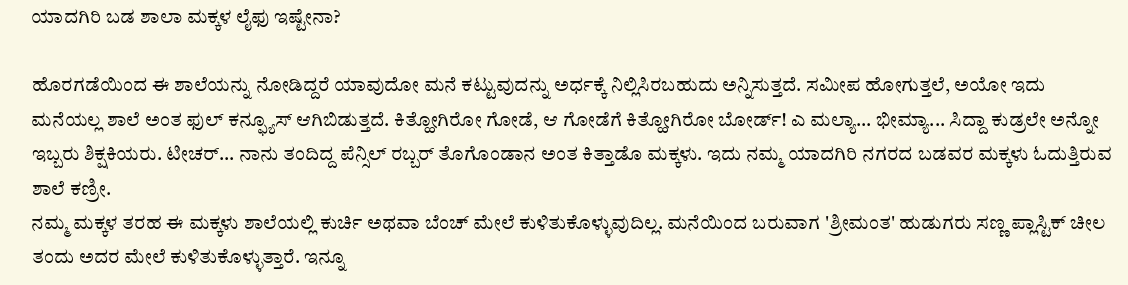ಯಾದಗಿರಿ ಬಡ ಶಾಲಾ ಮಕ್ಕಳ ಲೈಫು ಇಷ್ಟೇನಾ?

ಹೊರಗಡೆಯಿಂದ ಈ ಶಾಲೆಯನ್ನು ನೋಡಿದ್ದರೆ ಯಾವುದೋ ಮನೆ ಕಟ್ಟುವುದನ್ನು ಅರ್ಧಕ್ಕೆ ನಿಲ್ಲಿಸಿರಬಹುದು ಅನ್ನಿಸುತ್ತದೆ. ಸಮೀಪ ಹೋಗುತ್ತಲೆ, ಅಯೋ ಇದು ಮನೆಯಲ್ಲ ಶಾಲೆ ಅಂತ ಫುಲ್ ಕನ್ಫ್ಯೂಸ್ ಆಗಿಬಿಡುತ್ತದೆ. ಕಿತ್ಹೋಗಿರೋ ಗೋಡೆ, ಆ ಗೋಡೆಗೆ ಕಿತ್ಹೋಗಿರೋ ಬೋರ್ಡ್! ಎ ಮಲ್ಯಾ... ಭೀಮ್ಯಾ... ಸಿದ್ದಾ ಕುಡ್ರಲೇ ಅನ್ನೋ ಇಬ್ಬರು ಶಿಕ್ಷಕಿಯರು. ಟೀಚರ್... ನಾನು ತಂದಿದ್ದ ಪೆನ್ಸಿಲ್ ರಬ್ಬರ್ ತೊಗೊಂಡಾನ ಅಂತ ಕಿತ್ತಾಡೊ ಮಕ್ಕಳು. ಇದು ನಮ್ಮ ಯಾದಗಿರಿ ನಗರದ ಬಡವರ ಮಕ್ಕಳು ಓದುತ್ತಿರುವ ಶಾಲೆ ಕಣ್ರೀ.
ನಮ್ಮ ಮಕ್ಕಳ ತರಹ ಈ ಮಕ್ಕಳು ಶಾಲೆಯಲ್ಲಿ ಕುರ್ಚಿ ಅಥವಾ ಬೆಂಚ್ ಮೇಲೆ ಕುಳಿತುಕೊಳ್ಳುವುದಿಲ್ಲ. ಮನೆಯಿಂದ ಬರುವಾಗ 'ಶ್ರೀಮಂತ' ಹುಡುಗರು ಸಣ್ಣ ಪ್ಲಾಸ್ಟಿಕ್ ಚೀಲ ತಂದು ಅದರ ಮೇಲೆ ಕುಳಿತುಕೊಳ್ಳುತ್ತಾರೆ. ಇನ್ನೂ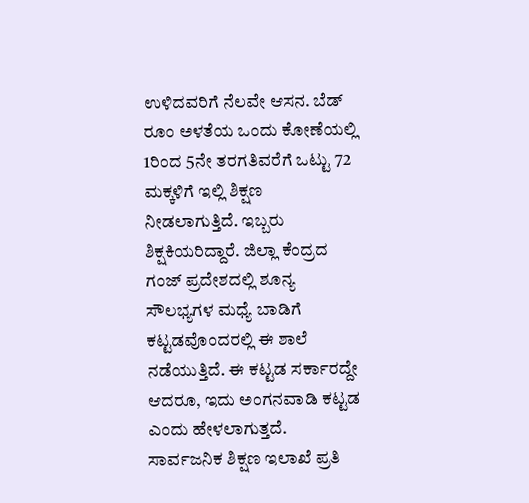ಉಳಿದವರಿಗೆ ನೆಲವೇ ಆಸನ. ಬೆಡ್ ರೂಂ ಅಳತೆಯ ಒಂದು ಕೋಣೆಯಲ್ಲಿ 1ರಿಂದ 5ನೇ ತರಗತಿವರೆಗೆ ಒಟ್ಟು 72 ಮಕ್ಕಳಿಗೆ ಇಲ್ಲಿ ಶಿಕ್ಷಣ ನೀಡಲಾಗುತ್ತಿದೆ. ಇಬ್ಬರು ಶಿಕ್ಷಕಿಯರಿದ್ದಾರೆ. ಜಿಲ್ಲಾ ಕೆಂದ್ರದ ಗಂಜ್ ಪ್ರದೇಶದಲ್ಲಿ ಶೂನ್ಯ ಸೌಲಭ್ಯಗಳ ಮಧ್ಯೆ ಬಾಡಿಗೆ ಕಟ್ಟಡವೊಂದರಲ್ಲಿ ಈ ಶಾಲೆ ನಡೆಯುತ್ತಿದೆ. ಈ ಕಟ್ಟಡ ಸರ್ಕಾರದ್ದೇ ಆದರೂ, ಇದು ಅಂಗನವಾಡಿ ಕಟ್ಟಡ ಎಂದು ಹೇಳಲಾಗುತ್ತದೆ. ಸಾರ್ವಜನಿಕ ಶಿಕ್ಷಣ ಇಲಾಖೆ ಪ್ರತಿ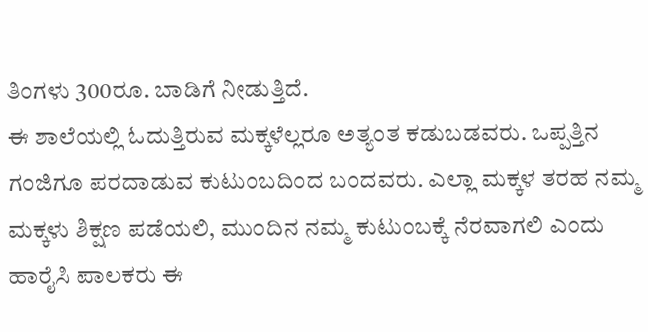ತಿಂಗಳು 300ರೂ. ಬಾಡಿಗೆ ನೀಡುತ್ತಿದೆ.
ಈ ಶಾಲೆಯಲ್ಲಿ ಓದುತ್ತಿರುವ ಮಕ್ಕಳೆಲ್ಲರೂ ಅತ್ಯಂತ ಕಡುಬಡವರು. ಒಪ್ಪತ್ತಿನ ಗಂಜಿಗೂ ಪರದಾಡುವ ಕುಟುಂಬದಿಂದ ಬಂದವರು. ಎಲ್ಲಾ ಮಕ್ಕಳ ತರಹ ನಮ್ಮ ಮಕ್ಕಳು ಶಿಕ್ಷಣ ಪಡೆಯಲಿ, ಮುಂದಿನ ನಮ್ಮ ಕುಟುಂಬಕ್ಕೆ ನೆರವಾಗಲಿ ಎಂದು ಹಾರೈಸಿ ಪಾಲಕರು ಈ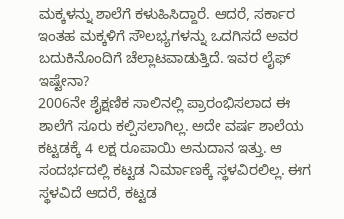ಮಕ್ಕಳನ್ನು ಶಾಲೆಗೆ ಕಳುಹಿಸಿದ್ದಾರೆ. ಆದರೆ, ಸರ್ಕಾರ ಇಂತಹ ಮಕ್ಕಳಿಗೆ ಸೌಲಭ್ಯಗಳನ್ನು ಒದಗಿಸದೆ ಅವರ ಬದುಕಿನೊಂದಿಗೆ ಚೆಲ್ಲಾಟವಾಡುತ್ತಿದೆ. ಇವರ ಲೈಫ್ ಇಷ್ಟೇನಾ?
2006ನೇ ಶೈಕ್ಷಣಿಕ ಸಾಲಿನಲ್ಲಿ ಪ್ರಾರಂಭಿಸಲಾದ ಈ ಶಾಲೆಗೆ ಸೂರು ಕಲ್ಪಿಸಲಾಗಿಲ್ಲ. ಅದೇ ವರ್ಷ ಶಾಲೆಯ ಕಟ್ಟಡಕ್ಕೆ 4 ಲಕ್ಷ ರೂಪಾಯಿ ಅನುದಾನ ಇತ್ತು. ಆ ಸಂದರ್ಭದಲ್ಲಿ ಕಟ್ಟಡ ನಿರ್ಮಾಣಕ್ಕೆ ಸ್ಥಳವಿರಲಿಲ್ಲ. ಈಗ ಸ್ಥಳವಿದೆ ಆದರೆ, ಕಟ್ಟಡ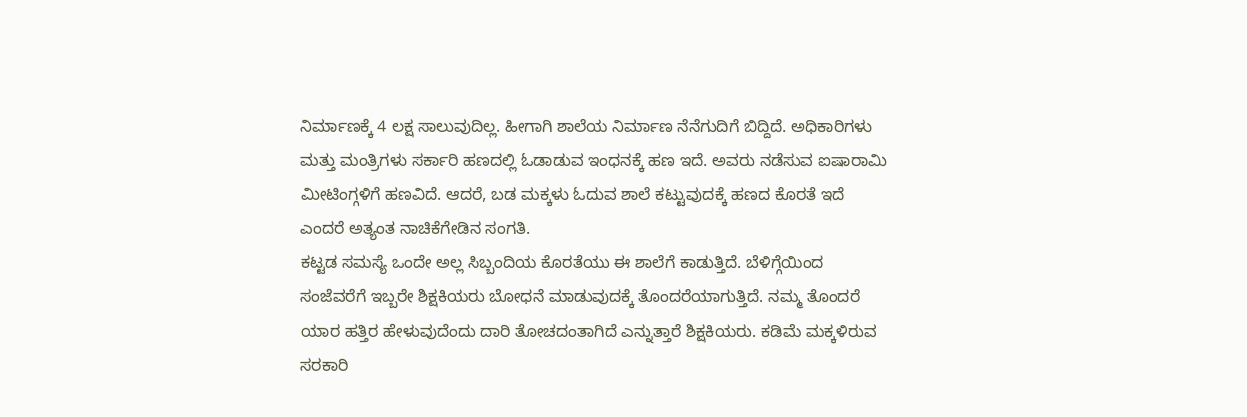ನಿರ್ಮಾಣಕ್ಕೆ 4 ಲಕ್ಷ ಸಾಲುವುದಿಲ್ಲ. ಹೀಗಾಗಿ ಶಾಲೆಯ ನಿರ್ಮಾಣ ನೆನೆಗುದಿಗೆ ಬಿದ್ದಿದೆ. ಅಧಿಕಾರಿಗಳು ಮತ್ತು ಮಂತ್ರಿಗಳು ಸರ್ಕಾರಿ ಹಣದಲ್ಲಿ ಓಡಾಡುವ ಇಂಧನಕ್ಕೆ ಹಣ ಇದೆ. ಅವರು ನಡೆಸುವ ಐಷಾರಾಮಿ ಮೀಟಿಂಗ್ಗಳಿಗೆ ಹಣವಿದೆ. ಆದರೆ, ಬಡ ಮಕ್ಕಳು ಓದುವ ಶಾಲೆ ಕಟ್ಟುವುದಕ್ಕೆ ಹಣದ ಕೊರತೆ ಇದೆ ಎಂದರೆ ಅತ್ಯಂತ ನಾಚಿಕೆಗೇಡಿನ ಸಂಗತಿ.
ಕಟ್ಟಡ ಸಮಸ್ಯೆ ಒಂದೇ ಅಲ್ಲ ಸಿಬ್ಬಂದಿಯ ಕೊರತೆಯು ಈ ಶಾಲೆಗೆ ಕಾಡುತ್ತಿದೆ. ಬೆಳಿಗ್ಗೆಯಿಂದ ಸಂಜೆವರೆಗೆ ಇಬ್ಬರೇ ಶಿಕ್ಷಕಿಯರು ಬೋಧನೆ ಮಾಡುವುದಕ್ಕೆ ತೊಂದರೆಯಾಗುತ್ತಿದೆ. ನಮ್ಮ ತೊಂದರೆ ಯಾರ ಹತ್ತಿರ ಹೇಳುವುದೆಂದು ದಾರಿ ತೋಚದಂತಾಗಿದೆ ಎನ್ನುತ್ತಾರೆ ಶಿಕ್ಷಕಿಯರು. ಕಡಿಮೆ ಮಕ್ಕಳಿರುವ ಸರಕಾರಿ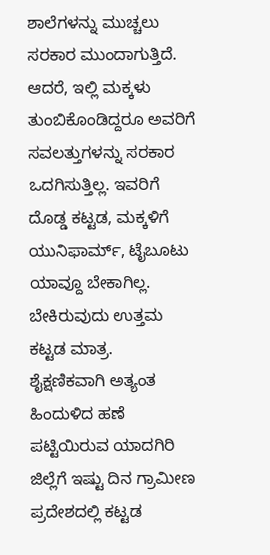ಶಾಲೆಗಳನ್ನು ಮುಚ್ಚಲು ಸರಕಾರ ಮುಂದಾಗುತ್ತಿದೆ. ಆದರೆ, ಇಲ್ಲಿ ಮಕ್ಕಳು ತುಂಬಿಕೊಂಡಿದ್ದರೂ ಅವರಿಗೆ ಸವಲತ್ತುಗಳನ್ನು ಸರಕಾರ ಒದಗಿಸುತ್ತಿಲ್ಲ. ಇವರಿಗೆ ದೊಡ್ಡ ಕಟ್ಟಡ, ಮಕ್ಕಳಿಗೆ ಯುನಿಫಾರ್ಮ್, ಟೈಬೂಟು ಯಾವ್ದೂ ಬೇಕಾಗಿಲ್ಲ. ಬೇಕಿರುವುದು ಉತ್ತಮ ಕಟ್ಟಡ ಮಾತ್ರ.
ಶೈಕ್ಷಣಿಕವಾಗಿ ಅತ್ಯಂತ ಹಿಂದುಳಿದ ಹಣೆ ಪಟ್ಟಿಯಿರುವ ಯಾದಗಿರಿ ಜಿಲ್ಲೆಗೆ ಇಷ್ಟು ದಿನ ಗ್ರಾಮೀಣ ಪ್ರದೇಶದಲ್ಲಿ ಕಟ್ಟಡ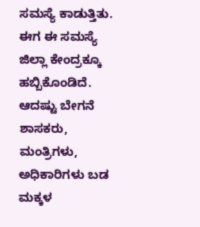ಸಮಸ್ಯೆ ಕಾಡುತ್ತಿತು. ಈಗ ಈ ಸಮಸ್ಯೆ ಜಿಲ್ಲಾ ಕೇಂದ್ರಕ್ಕೂ ಹಬ್ಬಿಕೊಂಡಿದೆ. ಆದಷ್ಟು ಬೇಗನೆ ಶಾಸಕರು, ಮಂತ್ರಿಗಳು, ಅಧಿಕಾರಿಗಳು ಬಡ ಮಕ್ಕಳ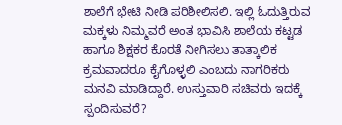ಶಾಲೆಗೆ ಭೇಟಿ ನೀಡಿ ಪರಿಶೀಲಿಸಲಿ. ಇಲ್ಲಿ ಓದುತ್ತಿರುವ ಮಕ್ಕಳು ನಿಮ್ಮವರೆ ಅಂತ ಭಾವಿಸಿ ಶಾಲೆಯ ಕಟ್ಟಡ ಹಾಗೂ ಶಿಕ್ಷಕರ ಕೊರತೆ ನೀಗಿಸಲು ತಾತ್ಕಾಲಿಕ ಕ್ರಮವಾದರೂ ಕೈಗೊಳ್ಳಲಿ ಎಂಬದು ನಾಗರಿಕರು ಮನವಿ ಮಾಡಿದ್ದಾರೆ. ಉಸ್ತುವಾರಿ ಸಚಿವರು ಇದಕ್ಕೆ ಸ್ಪಂದಿಸುವರೆ?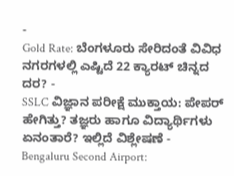-
Gold Rate: ಬೆಂಗಳೂರು ಸೇರಿದಂತೆ ವಿವಿಧ ನಗರಗಳಲ್ಲಿ ಎಷ್ಟಿದೆ 22 ಕ್ಯಾರಟ್ ಚಿನ್ನದ ದರ? -
SSLC ವಿಜ್ಞಾನ ಪರೀಕ್ಷೆ ಮುಕ್ತಾಯ: ಪೇಪರ್ ಹೇಗಿತ್ತು? ತಜ್ಞರು ಹಾಗೂ ವಿದ್ಯಾರ್ಥಿಗಳು ಏನಂತಾರೆ? ಇಲ್ಲಿದೆ ವಿಶ್ಲೇಷಣೆ -
Bengaluru Second Airport: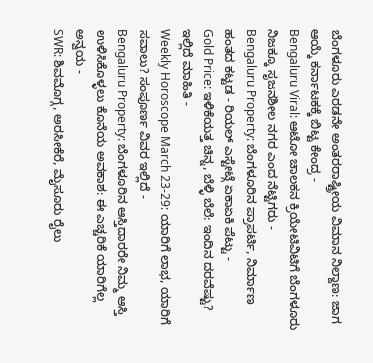ಬೆಂಗಳೂರು ಎರಡನೇ ಅಂತರರಾಷ್ಟ್ರೀಯ ವಿಮಾನ ನಿಲ್ದಾಣ: ಜಾಗ ಆಯ್ಕೆ ಕರ್ನಾಟಕಕ್ಕೆ ಬಿಟ್ಟ ಕೇಂದ್ರ -
Bengaluru Viral: ಆಟೋ ಚಾಲಕನ ಕ್ರಿಯೇಟಿವಿಟಿಗೆ ಬೆಂಗಳೂರು ನಿಜಕ್ಕೂ ಸೃಜನಶೀಲ ನಗರ ಎಂದ ನೆಟ್ಟಿಗರು -
Bengaluru Property: ಬೆಂಗಳೂರಿನ ಪ್ರಾಪರ್ಟಿ, ನಿರ್ಮಾಣ ಹಂತದ ಕಟ್ಟಡ - ರಿಯಲ್ ಎಸ್ಟೇಟ್ಗೆ ಏಕಾಏಕಿ ಪೆಟ್ಟು -
Gold Price: ಇಳಿಕೆಯತ್ತ ಚಿನ್ನ, ಬೆಳ್ಳಿ ಬೆಲೆ: ಇಂದಿನ ದರವೆಷ್ಟು? ಇಲ್ಲಿದೆ ಮಾಹಿತಿ -
Weekly Horoscope March 23-29: ಯಾರಿಗೆ ಲಾಭ, ಯಾರಿಗೆ ಸವಾಲು? ಸಂಪೂರ್ಣ ವಿವರ ಇಲ್ಲಿದೆ -
Bengaluru Property: ಬೆಂಗಳೂರಿನ ಆಸ್ತಿದಾರರೇ ನಿಮ್ಮ ಆಸ್ತಿ ಉಳಿಸಿಕೊಳ್ಳಲು ಕೊನೆಯ ಅವಕಾಶ: ಈ ಎಚ್ಚರಿಕೆ ಯಾರಿಗೆಲ್ಲ ಅನ್ವಯ -
SWR: ಶಿವಮೊಗ್ಗ, ಅರಸೀಕೆರೆ, ಮೈಸೂರು ರೈಲು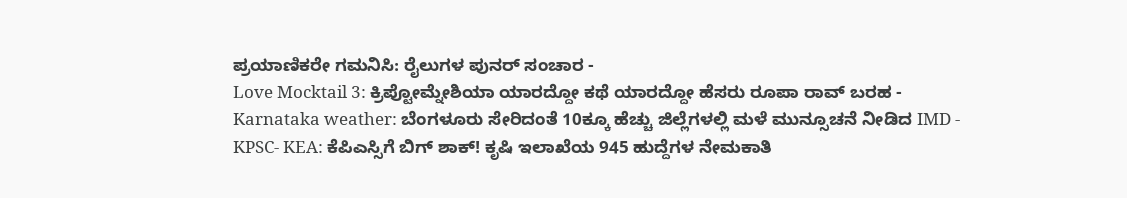ಪ್ರಯಾಣಿಕರೇ ಗಮನಿಸಿ: ರೈಲುಗಳ ಪುನರ್ ಸಂಚಾರ -
Love Mocktail 3: ಕ್ರಿಪ್ಟೋಮ್ನೇಶಿಯಾ ಯಾರದ್ದೋ ಕಥೆ ಯಾರದ್ದೋ ಹೆಸರು ರೂಪಾ ರಾವ್ ಬರಹ -
Karnataka weather: ಬೆಂಗಳೂರು ಸೇರಿದಂತೆ 10ಕ್ಕೂ ಹೆಚ್ಚು ಜಿಲ್ಲೆಗಳಲ್ಲಿ ಮಳೆ ಮುನ್ಸೂಚನೆ ನೀಡಿದ IMD -
KPSC- KEA: ಕೆಪಿಎಸ್ಸಿಗೆ ಬಿಗ್ ಶಾಕ್! ಕೃಷಿ ಇಲಾಖೆಯ 945 ಹುದ್ದೆಗಳ ನೇಮಕಾತಿ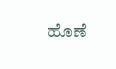ಹೊಣೆ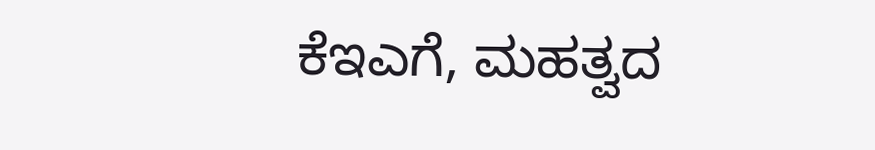ಕೆಇಎಗೆ, ಮಹತ್ವದ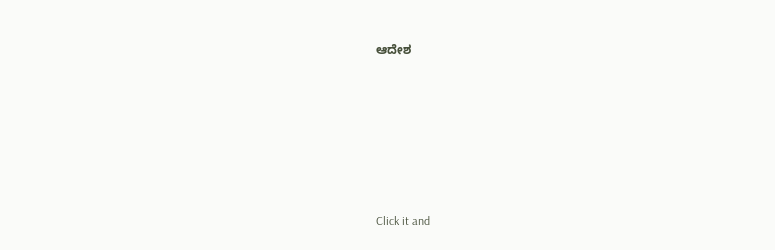ಆದೇಶ












Click it and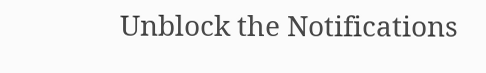Unblock the Notifications